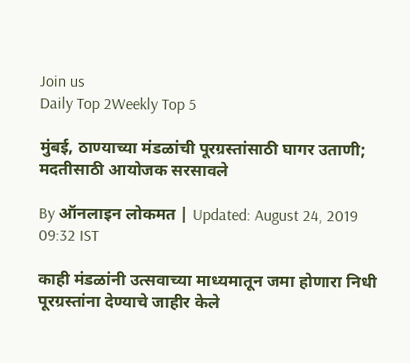Join us
Daily Top 2Weekly Top 5

मुंबई, ठाण्याच्या मंडळांची पूरग्रस्तांसाठी घागर उताणी; मदतीसाठी आयोजक सरसावले

By ऑनलाइन लोकमत | Updated: August 24, 2019 09:32 IST

काही मंडळांनी उत्सवाच्या माध्यमातून जमा होणारा निधी पूरग्रस्तांना देण्याचे जाहीर केले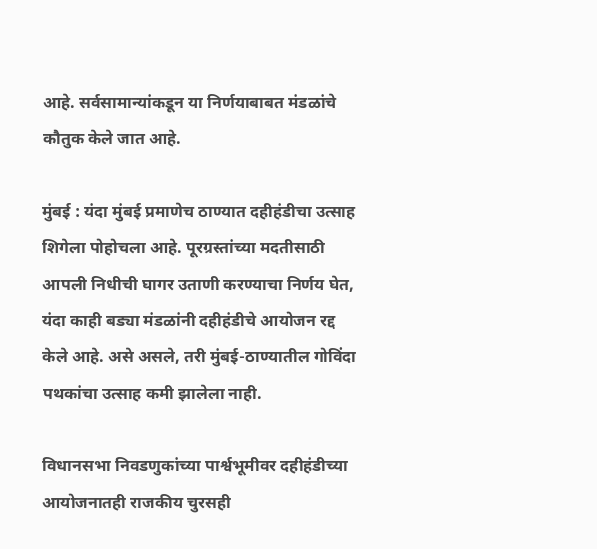आहे. सर्वसामान्यांकडून या निर्णयाबाबत मंडळांचे कौतुक केले जात आहे.

मुंबई : यंदा मुंबई प्रमाणेच ठाण्यात दहीहंडीचा उत्साह शिगेला पोहोचला आहे. पूरग्रस्तांच्या मदतीसाठी आपली निधीची घागर उताणी करण्याचा निर्णय घेत, यंदा काही बड्या मंडळांनी दहीहंडीचे आयोजन रद्द केले आहे. असे असले, तरी मुंबई-ठाण्यातील गोविंदा पथकांचा उत्साह कमी झालेला नाही.

विधानसभा निवडणुकांच्या पार्श्वभूमीवर दहीहंडीच्या आयोजनातही राजकीय चुरसही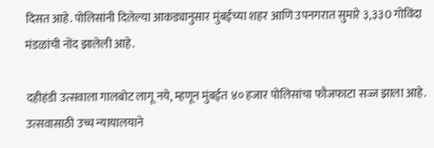दिसत आहे. पोलिसांनी दिलेल्या आकड्यानुसार मुंबईच्या शहर आणि उपनगरात सुमारे ३,३३0 गोविंदा मंडळांची नोंद झालेली आहे.

दहीहंडी उत्सवाला गालबोट लागू नये, म्हणून मुंबईत ४० हजार पोलिसांचा फौजफाटा सज्ज झाला आहे. उत्सवासाठी उच्च न्यायालयाने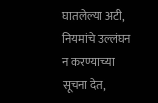घातलेल्या अटी, नियमांचे उल्लंघन न करण्याच्या सूचना देत,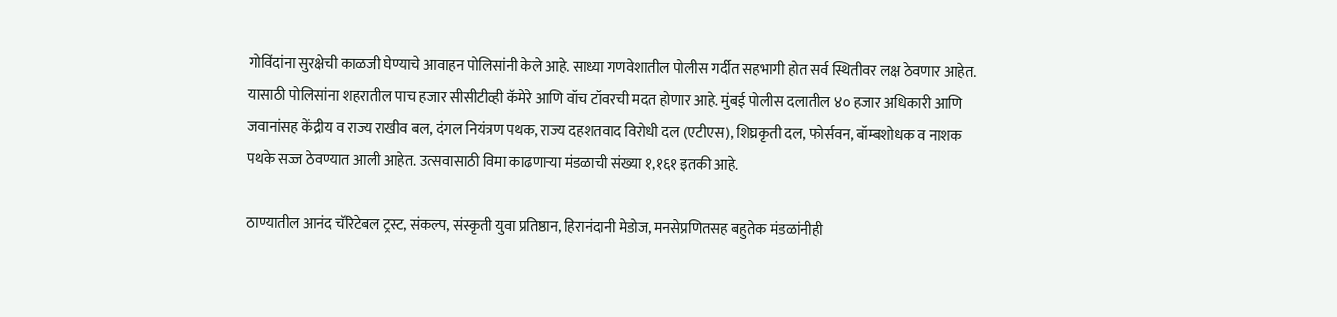गोविंदांना सुरक्षेची काळजी घेण्याचे आवाहन पोलिसांनी केले आहे. साध्या गणवेशातील पोलीस गर्दीत सहभागी होत सर्व स्थितीवर लक्ष ठेवणार आहेत. यासाठी पोलिसांना शहरातील पाच हजार सीसीटीव्ही कॅमेरे आणि वॉच टॉवरची मदत होणार आहे. मुंबई पोलीस दलातील ४० हजार अधिकारी आणि जवानांसह केंद्रीय व राज्य राखीव बल, दंगल नियंत्रण पथक, राज्य दहशतवाद विरोधी दल (एटीएस), शिघ्रकृती दल, फोर्सवन, बॉम्बशोधक व नाशक पथके सज्ज ठेवण्यात आली आहेत. उत्सवासाठी विमा काढणाऱ्या मंडळाची संख्या १,१६१ इतकी आहे.

ठाण्यातील आनंद चॅरिटेबल ट्रस्ट, संकल्प, संस्कृती युवा प्रतिष्ठान, हिरानंदानी मेडोज, मनसेप्रणितसह बहुतेक मंडळांनीही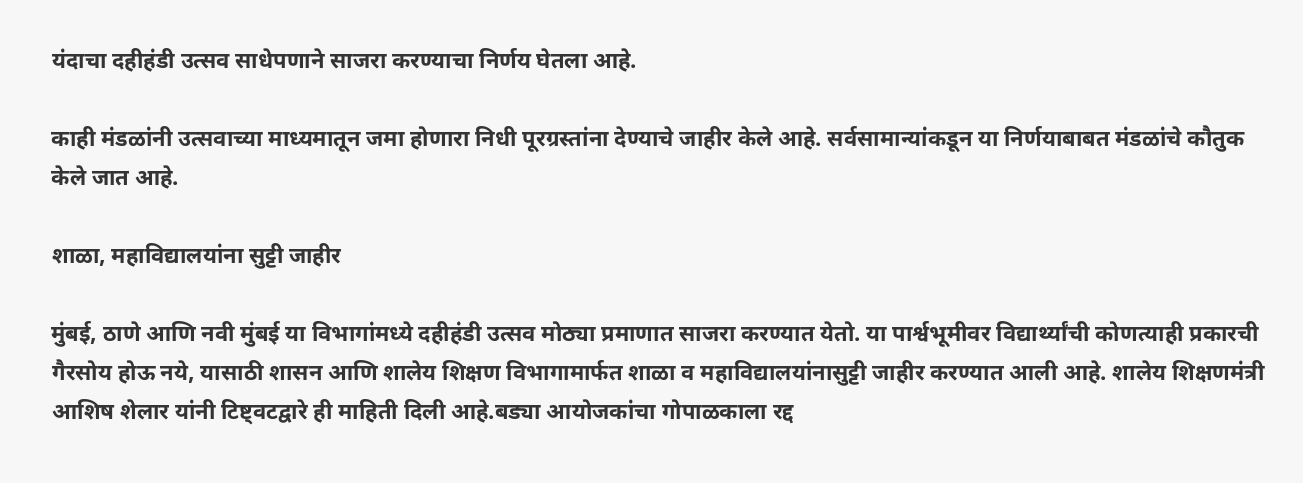यंदाचा दहीहंडी उत्सव साधेपणाने साजरा करण्याचा निर्णय घेतला आहे.

काही मंडळांनी उत्सवाच्या माध्यमातून जमा होणारा निधी पूरग्रस्तांना देण्याचे जाहीर केले आहे. सर्वसामान्यांकडून या निर्णयाबाबत मंडळांचे कौतुक केले जात आहे.

शाळा, महाविद्यालयांना सुट्टी जाहीर

मुंबई, ठाणे आणि नवी मुंबई या विभागांमध्ये दहीहंडी उत्सव मोठ्या प्रमाणात साजरा करण्यात येतो. या पार्श्वभूमीवर विद्यार्थ्यांची कोणत्याही प्रकारची गैरसोय होऊ नये, यासाठी शासन आणि शालेय शिक्षण विभागामार्फत शाळा व महाविद्यालयांनासुट्टी जाहीर करण्यात आली आहे. शालेय शिक्षणमंत्री आशिष शेलार यांनी टिष्ट्वटद्वारे ही माहिती दिली आहे.बड्या आयोजकांचा गोपाळकाला रद्द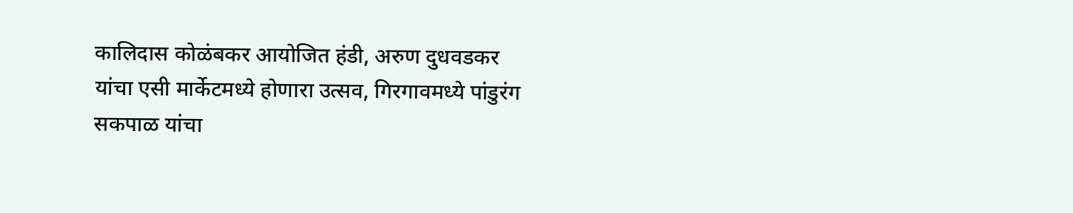कालिदास कोळंबकर आयोजित हंडी, अरुण दुधवडकर यांचा एसी मार्केटमध्ये होणारा उत्सव, गिरगावमध्ये पांडुरंग सकपाळ यांचा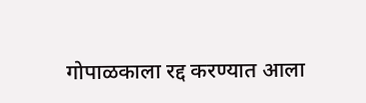गोपाळकाला रद्द करण्यात आला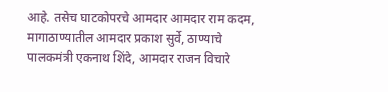आहे. तसेच घाटकोपरचे आमदार आमदार राम कदम, मागाठाण्यातील आमदार प्रकाश सुर्वे, ठाण्याचे पालकमंत्री एकनाथ शिंदे, आमदार राजन विचारे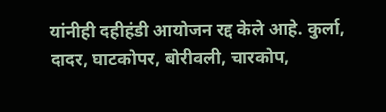यांनीही दहीहंडी आयोजन रद्द केले आहे. कुर्ला, दादर, घाटकोपर, बोरीवली, चारकोप,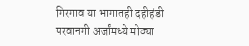गिरगाव या भागातही दहीहंडी परवानगी अर्जांमध्ये मोठ्या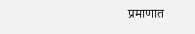प्रमाणात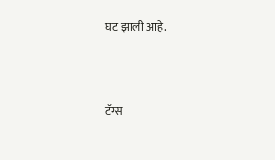घट झाली आहे.



टॅग्स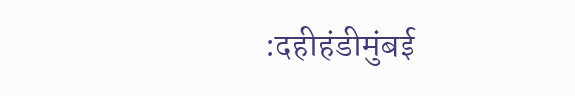:दहीहंडीमुंबई